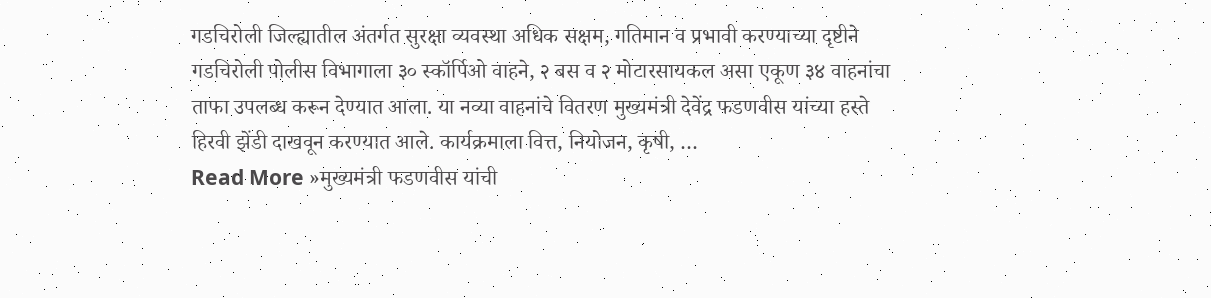गडचिरोली जिल्ह्यातील अंतर्गत सुरक्षा व्यवस्था अधिक सक्षम, गतिमान व प्रभावी करण्याच्या दृष्टीने गडचिरोली पोलीस विभागाला ३० स्कॉर्पिओ वाहने, २ बस व २ मोटारसायकल असा एकूण ३४ वाहनांचा ताफा उपलब्ध करून देण्यात आला. या नव्या वाहनांचे वितरण मुख्यमंत्री देवेंद्र फडणवीस यांच्या हस्ते हिरवी झेंडी दाखवून करण्यात आले. कार्यक्रमाला वित्त, नियोजन, कृषी, …
Read More »मुख्यमंत्री फडणवीस यांची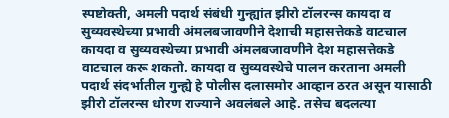स्पष्टोक्ती, अमली पदार्थ संबंधी गुन्ह्यांत झीरो टॉलरन्स कायदा व सुव्यवस्थेच्या प्रभावी अंमलबजावणीने देशाची महासत्तेकडे वाटचाल
कायदा व सुव्यवस्थेच्या प्रभावी अंमलबजावणीने देश महासत्तेकडे वाटचाल करू शकतो. कायदा व सुव्यवस्थेचे पालन करताना अमली पदार्थ संदर्भातील गुन्ह्ये हे पोलीस दलासमोर आव्हान ठरत असून यासाठी झीरो टॉलरन्स धोरण राज्याने अवलंबले आहे. तसेच बदलत्या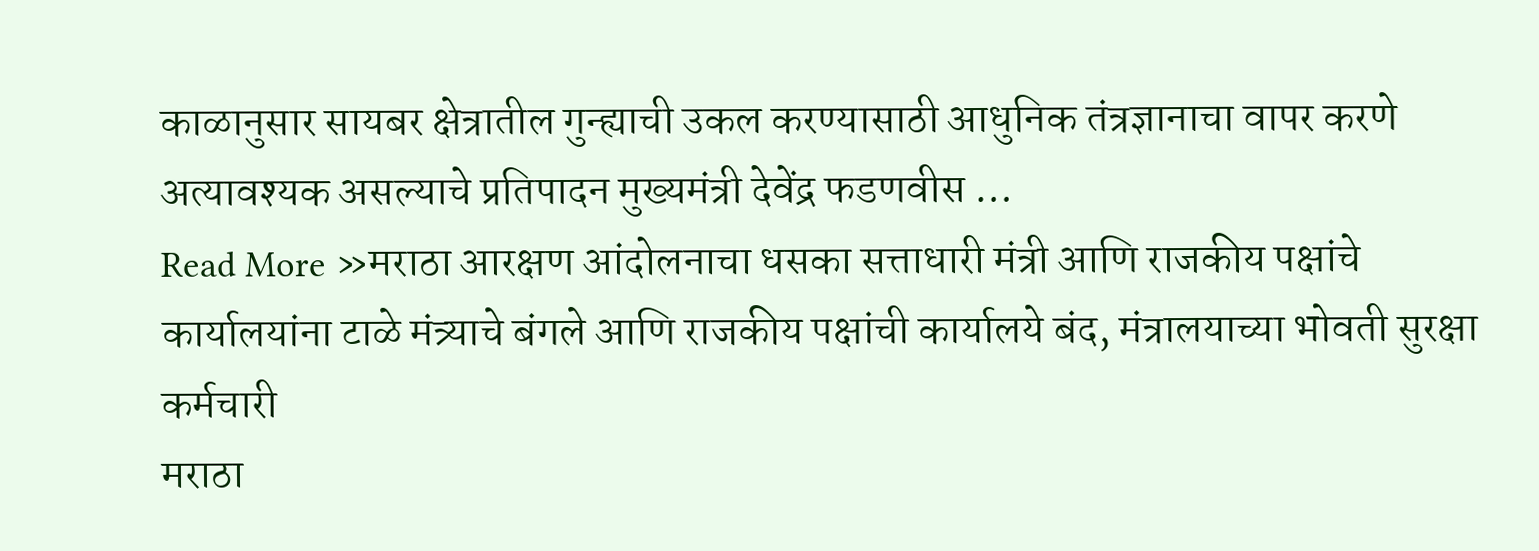काळानुसार सायबर क्षेत्रातील गुन्ह्याची उकल करण्यासाठी आधुनिक तंत्रज्ञानाचा वापर करणे अत्यावश्यक असल्याचे प्रतिपादन मुख्यमंत्री देवेंद्र फडणवीस …
Read More »मराठा आरक्षण आंदोलनाचा धसका सत्ताधारी मंत्री आणि राजकीय पक्षांचे कार्यालयांना टाळे मंत्र्याचे बंगले आणि राजकीय पक्षांची कार्यालये बंद, मंत्रालयाच्या भोवती सुरक्षा कर्मचारी
मराठा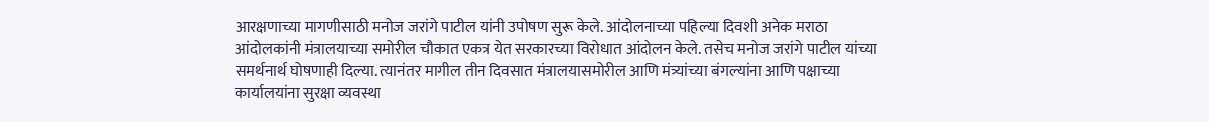आरक्षणाच्या मागणीसाठी मनोज जरांगे पाटील यांनी उपोषण सुरू केले. आंदोलनाच्या पहिल्या दिवशी अनेक मराठा आंदोलकांनी मंत्रालयाच्या समोरील चौकात एकत्र येत सरकारच्या विरोधात आंदोलन केले. तसेच मनोज जरांगे पाटील यांच्या समर्थनार्थ घोषणाही दिल्या. त्यानंतर मागील तीन दिवसात मंत्रालयासमोरील आणि मंत्र्यांच्या बंगल्यांना आणि पक्षाच्या कार्यालयांना सुरक्षा व्यवस्था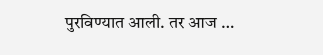पुरविण्यात आली. तर आज …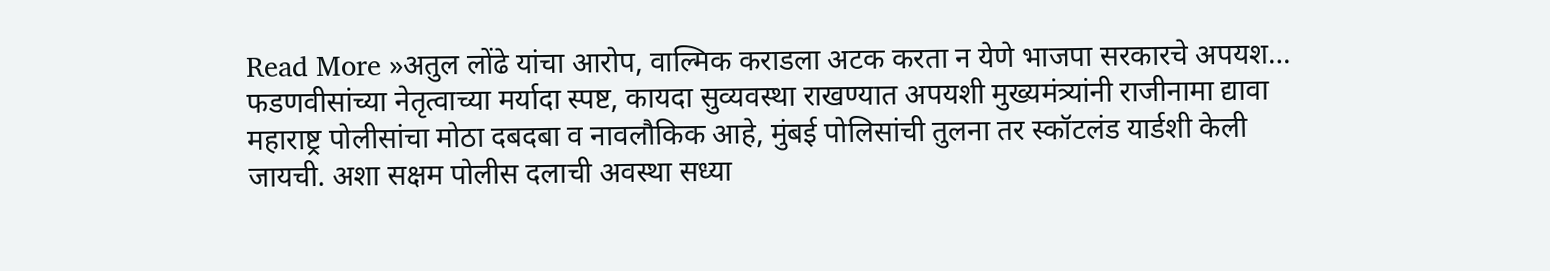Read More »अतुल लोंढे यांचा आरोप, वाल्मिक कराडला अटक करता न येणे भाजपा सरकारचे अपयश… फडणवीसांच्या नेतृत्वाच्या मर्यादा स्पष्ट, कायदा सुव्यवस्था राखण्यात अपयशी मुख्यमंत्र्यांनी राजीनामा द्यावा
महाराष्ट्र पोलीसांचा मोठा दबदबा व नावलौकिक आहे, मुंबई पोलिसांची तुलना तर स्कॉटलंड यार्डशी केली जायची. अशा सक्षम पोलीस दलाची अवस्था सध्या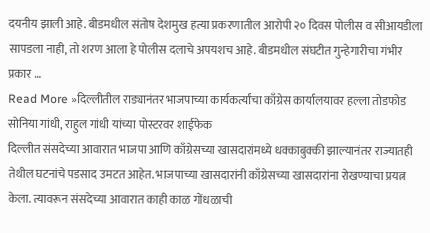दयनीय झाली आहे. बीडमधील संतोष देशमुख हत्या प्रकरणातील आरोपी २० दिवस पोलीस व सीआयडीला सापडला नाही, तो शरण आला हे पोलीस दलाचे अपयशच आहे. बीडमधील संघटीत गुन्हेगारीचा गंभीर प्रकार …
Read More »दिल्लीतील राड्यानंतर भाजपाच्या कार्यकर्त्यांचा काँग्रेस कार्यालयावर हल्ला तोडफोड सोनिया गांधी, राहुल गांधी यांच्या पोस्टरवर शाईफेक
दिल्लीत संसदेच्या आवारात भाजपा आणि काँग्रेसच्या खासदारांमध्ये धक्काबुक्की झाल्यानंतर राज्यातही तेथील घटनांचे पडसाद उमटत आहेत. भाजपाच्या खासदारांनी काँग्रेसच्या खासदारांना रोखण्याचा प्रयत्न केला. त्यावरून संसदेच्या आवारात काही काळ गोंधळाची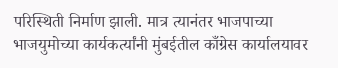परिस्थिती निर्माण झाली. मात्र त्यानंतर भाजपाच्या भाजयुमोच्या कार्यकर्त्यांनी मुंबईतील काँग्रेस कार्यालयावर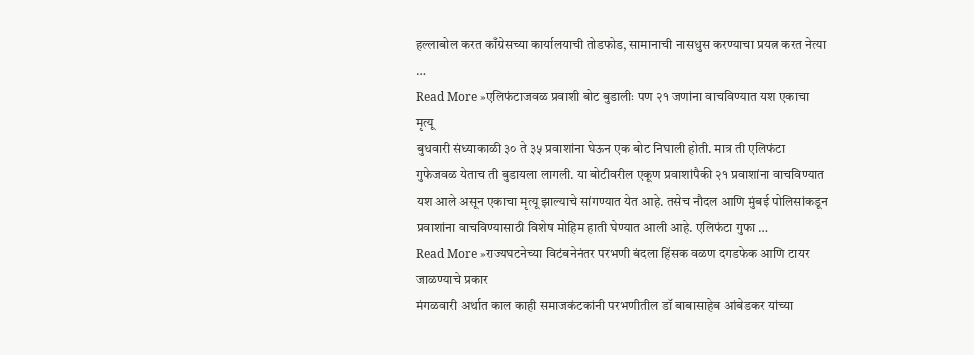हल्लाबोल करत काँग्रेसच्या कार्यालयाची तोडफोड, सामानाची नासधुस करण्याचा प्रयत्न करत नेत्या …
Read More »एलिफंटाजवळ प्रवाशी बोट बुडालीः पण २१ जणांना वाचविण्यात यश एकाचा मृत्यू
बुधवारी संध्याकाळी ३० ते ३५ प्रवाशांना घेऊन एक बोट निघाली होती. मात्र ती एलिफंटा गुफेजवळ येताच ती बुडायला लागली. या बोटीवरील एकूण प्रवाशांपैकी २१ प्रवाशांना वाचविण्यात यश आले असून एकाचा मृत्यू झाल्याचे सांगण्यात येत आहे. तसेच नौदल आणि मुंबई पोलिसांकडून प्रवाशांना वाचविण्यासाठी विशेष मोहिम हाती घेण्यात आली आहे. एलिफंटा गुफा …
Read More »राज्यघटनेच्या विटंबनेनंतर परभणी बंदला हिंसक वळण दगडफेक आणि टायर जाळण्याचे प्रकार
मंगळवारी अर्थात काल काही समाजकंटकांनी परभणीतील डॉ बाबासाहेब आंबेडकर यांच्या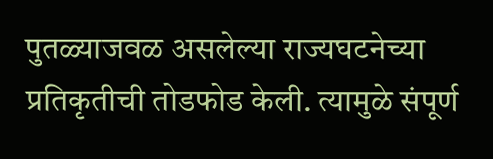पुतळ्याजवळ असलेल्या राज्यघटनेच्या प्रतिकृतीची तोडफोड केली. त्यामुळे संपूर्ण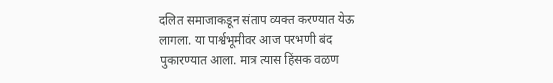दलित समाजाकडून संताप व्यक्त करण्यात येऊ लागला. या पार्श्वभूमीवर आज परभणी बंद पुकारण्यात आला. मात्र त्यास हिंसक वळण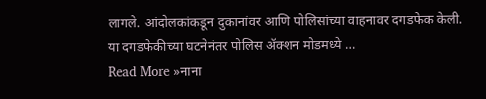लागले. आंदोलकांकडून दुकानांवर आणि पोलिसांच्या वाहनावर दगडफेक केली. या दगडफेकीच्या घटनेनंतर पोलिस ॲक्शन मोडमध्ये …
Read More »नाना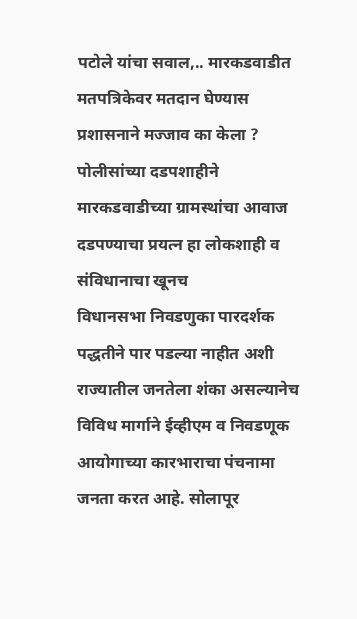पटोले यांचा सवाल,.. मारकडवाडीत मतपत्रिकेवर मतदान घेण्यास प्रशासनाने मज्जाव का केला ? पोलीसांच्या दडपशाहीने मारकडवाडीच्या ग्रामस्थांचा आवाज दडपण्याचा प्रयत्न हा लोकशाही व संविधानाचा खूनच
विधानसभा निवडणुका पारदर्शक पद्धतीने पार पडल्या नाहीत अशी राज्यातील जनतेला शंका असल्यानेच विविध मार्गाने ईव्हीएम व निवडणूक आयोगाच्या कारभाराचा पंचनामा जनता करत आहे. सोलापूर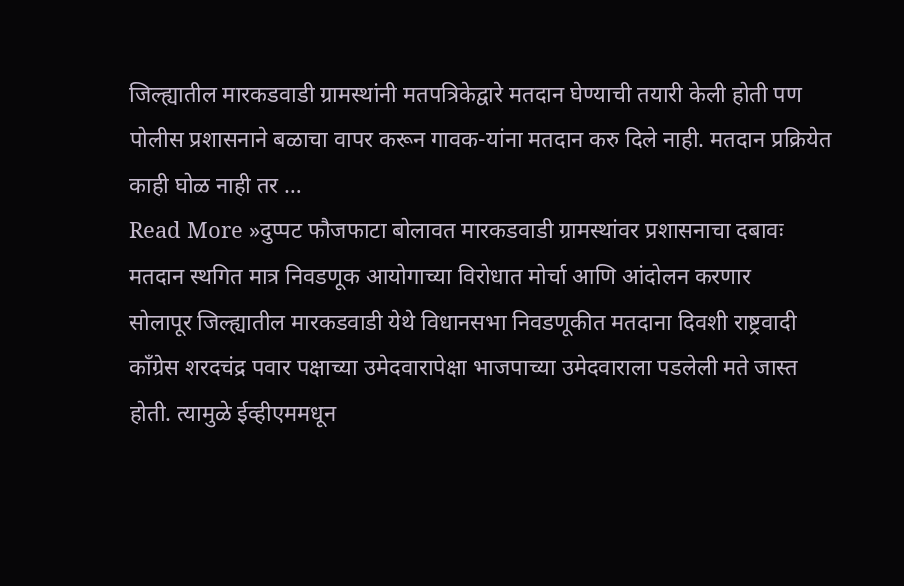जिल्ह्यातील मारकडवाडी ग्रामस्थांनी मतपत्रिकेद्वारे मतदान घेण्याची तयारी केली होती पण पोलीस प्रशासनाने बळाचा वापर करून गावक-यांना मतदान करु दिले नाही. मतदान प्रक्रियेत काही घोळ नाही तर …
Read More »दुप्पट फौजफाटा बोलावत मारकडवाडी ग्रामस्थांवर प्रशासनाचा दबावः मतदान स्थगित मात्र निवडणूक आयोगाच्या विरोधात मोर्चा आणि आंदोलन करणार
सोलापूर जिल्ह्यातील मारकडवाडी येथे विधानसभा निवडणूकीत मतदाना दिवशी राष्ट्रवादी काँग्रेस शरदचंद्र पवार पक्षाच्या उमेदवारापेक्षा भाजपाच्या उमेदवाराला पडलेली मते जास्त होती. त्यामुळे ईव्हीएममधून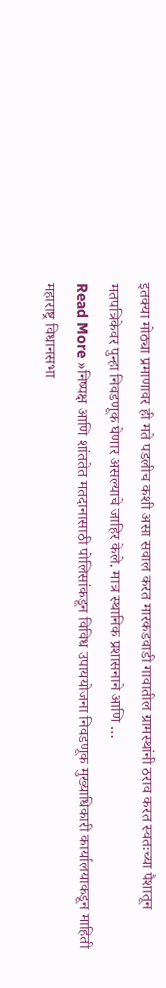इतक्या मोठ्या प्रमाणावर ही मते पडलीच कशी असा सवाल करत मारकडवाडी गावातील ग्रामस्थांनी ठराव करत स्वतःच्या पैशातून मतपत्रिकेवर पुन्हा निवडणूक घेणार असल्याचे जाहिर केले. मात्र स्थानिक प्रशासनाने आणि …
Read More »निष्पक्ष आणि शांततेत मतदानासाठी पोलिसांकडून विविध उपाययोजना निवडणूक मुख्याधिकारी कार्यालयाकडून माहिती
महाराष्ट्र विधानसभा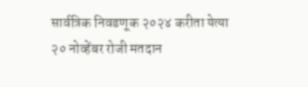सार्वत्रिक निवडणूक २०२४ करीता येत्या २० नोव्हेंबर रोजी मतदान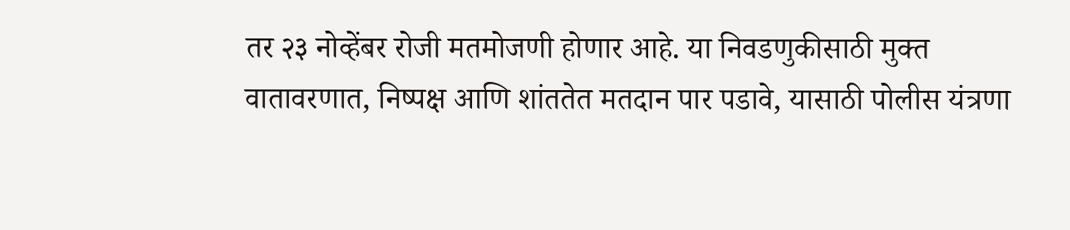तर २३ नोव्हेंबर रोजी मतमोजणी होणार आहे. या निवडणुकीसाठी मुक्त वातावरणात, निष्पक्ष आणि शांततेत मतदान पार पडावे, यासाठी पोलीस यंत्रणा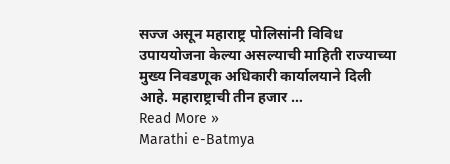सज्ज असून महाराष्ट्र पोलिसांनी विविध उपाययोजना केल्या असल्याची माहिती राज्याच्या मुख्य निवडणूक अधिकारी कार्यालयाने दिली आहे. महाराष्ट्राची तीन हजार …
Read More »
Marathi e-Batmya